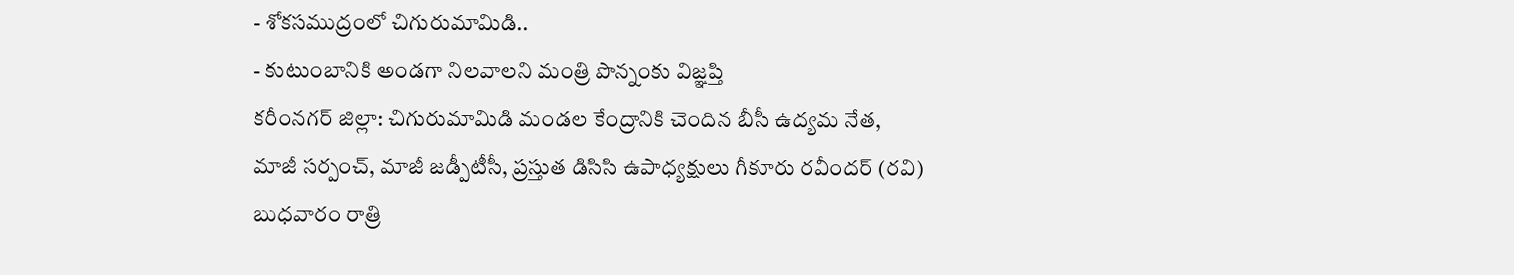- శోకసముద్రంలో చిగురుమామిడి..
- కుటుంబానికి అండగా నిలవాలని మంత్రి పొన్నంకు విజ్ఞప్తి
కరీంనగర్ జిల్లా: చిగురుమామిడి మండల కేంద్రానికి చెందిన బీసీ ఉద్యమ నేత, మాజీ సర్పంచ్, మాజీ జడ్పీటీసీ, ప్రస్తుత డిసిసి ఉపాధ్యక్షులు గీకూరు రవీందర్ (రవి) బుధవారం రాత్రి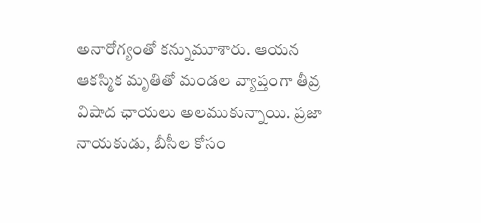అనారోగ్యంతో కన్నుమూశారు. ఆయన ఆకస్మిక మృతితో మండల వ్యాప్తంగా తీవ్ర విషాద ఛాయలు అలముకున్నాయి. ప్రజా నాయకుడు, బీసీల కోసం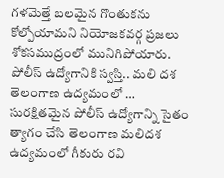గళమెత్తే బలమైన గొంతుకను కోల్పోయామని నియోజకవర్గ ప్రజలు శోకసముద్రంలో మునిగిపోయారు.
పోలీస్ ఉద్యోగానికి స్వస్తి.. మలి దశ తెలంగాణ ఉద్యమంలో …
సురక్షితమైన పోలీస్ ఉద్యోగాన్ని సైతం త్యాగం చేసి తెలంగాణ మలిదశ ఉద్యమంలో గీకురు రవి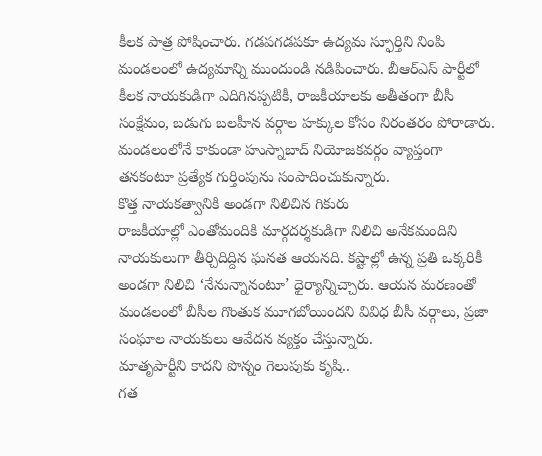కీలక పాత్ర పోషించారు. గడపగడపకూ ఉద్యమ స్ఫూర్తిని నింపి మండలంలో ఉద్యమాన్ని ముందుండి నడిపించారు. బీఆర్ఎస్ పార్టీలో కీలక నాయకుడిగా ఎదిగినప్పటికీ, రాజకీయాలకు అతీతంగా బీసీ సంక్షేమం, బడుగు బలహీన వర్గాల హక్కుల కోసం నిరంతరం పోరాడారు. మండలంలోనే కాకుండా హుస్నాబాద్ నియోజకవర్గం వ్యాప్తంగా తనకంటూ ప్రత్యేక గుర్తింపును సంపాదించుకున్నారు.
కొత్త నాయకత్వానికి అండగా నిలిచిన గికురు
రాజకీయాల్లో ఎంతోమందికి మార్గదర్శకుడిగా నిలిచి అనేకమందిని నాయకులుగా తీర్చిదిద్దిన ఘనత ఆయనది. కష్టాల్లో ఉన్న ప్రతి ఒక్కరికీ అండగా నిలిచి ‘నేనున్నానంటూ’ ధైర్యాన్నిచ్చారు. ఆయన మరణంతో మండలంలో బీసీల గొంతుక మూగబోయిందని వివిధ బీసీ వర్గాలు, ప్రజా సంఘాల నాయకులు ఆవేదన వ్యక్తం చేస్తున్నారు.
మాతృపార్టీని కాదని పొన్నం గెలుపుకు కృషి..
గత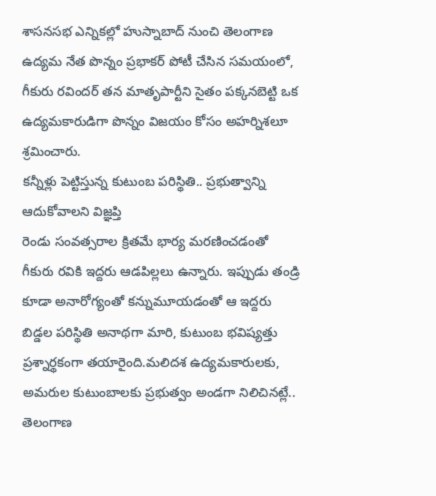శాసనసభ ఎన్నికల్లో హుస్నాబాద్ నుంచి తెలంగాణ ఉద్యమ నేత పొన్నం ప్రభాకర్ పోటీ చేసిన సమయంలో, గీకురు రవిందర్ తన మాతృపార్టీని సైతం పక్కనబెట్టి ఒక ఉద్యమకారుడిగా పొన్నం విజయం కోసం అహర్నిశలూ శ్రమించారు.
కన్నీళ్లు పెట్టిస్తున్న కుటుంబ పరిస్థితి.. ప్రభుత్వాన్ని ఆదుకోవాలని విజ్ఞప్తి
రెండు సంవత్సరాల క్రితమే భార్య మరణించడంతో గీకురు రవికి ఇద్దరు ఆడపిల్లలు ఉన్నారు. ఇప్పుడు తండ్రి కూడా అనారోగ్యంతో కన్నుమూయడంతో ఆ ఇద్దరు బిడ్డల పరిస్థితి అనాథగా మారి, కుటుంబ భవిష్యత్తు ప్రశ్నార్థకంగా తయారైంది.మలిదశ ఉద్యమకారులకు, అమరుల కుటుంబాలకు ప్రభుత్వం అండగా నిలిచినట్లే.. తెలంగాణ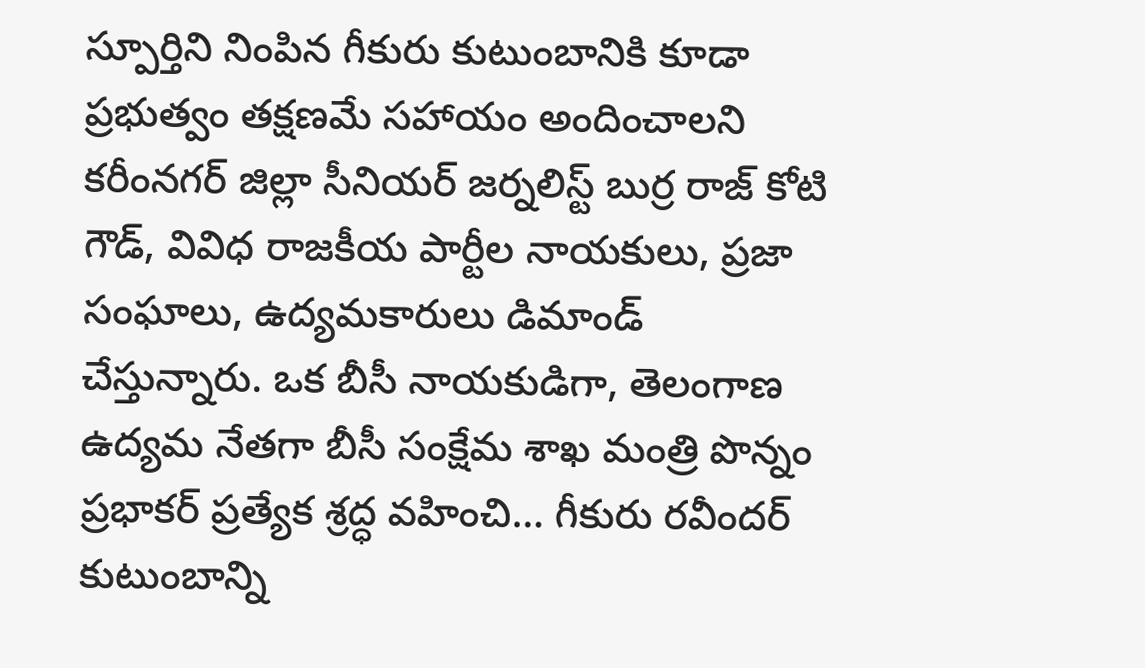స్పూర్తిని నింపిన గీకురు కుటుంబానికి కూడా ప్రభుత్వం తక్షణమే సహాయం అందించాలని కరీంనగర్ జిల్లా సీనియర్ జర్నలిస్ట్ బుర్ర రాజ్ కోటి గౌడ్, వివిధ రాజకీయ పార్టీల నాయకులు, ప్రజా సంఘాలు, ఉద్యమకారులు డిమాండ్ చేస్తున్నారు. ఒక బీసీ నాయకుడిగా, తెలంగాణ ఉద్యమ నేతగా బీసీ సంక్షేమ శాఖ మంత్రి పొన్నం ప్రభాకర్ ప్రత్యేక శ్రద్ధ వహించి… గీకురు రవీందర్ కుటుంబాన్ని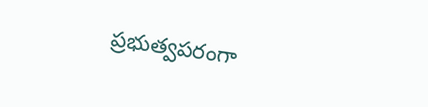ప్రభుత్వపరంగా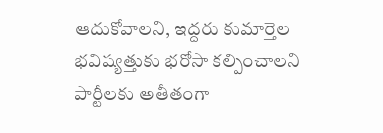ఆదుకోవాలని, ఇద్దరు కుమార్తెల భవిష్యత్తుకు భరోసా కల్పించాలని పార్టీలకు అతీతంగా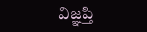విజ్ఞప్తి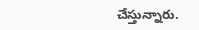చేస్తున్నారు.